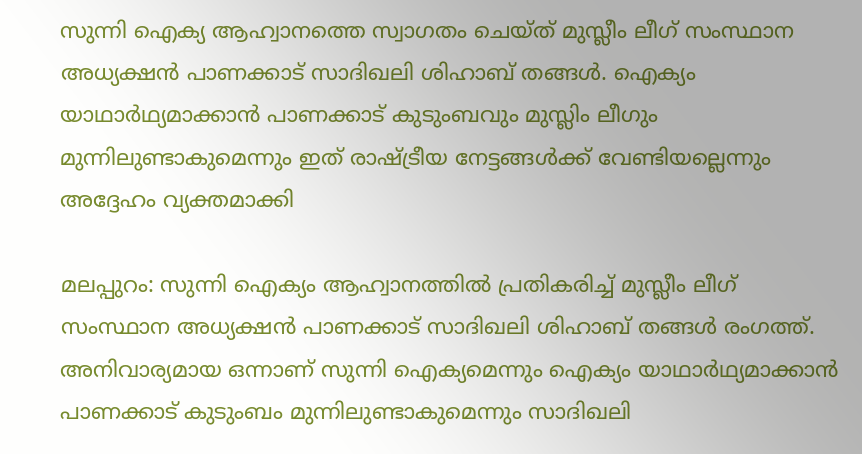സുന്നി ഐക്യ ആഹ്വാനത്തെ സ്വാഗതം ചെയ്ത് മുസ്ലീം ലീഗ് സംസ്ഥാന അധ്യക്ഷൻ പാണക്കാട് സാദിഖലി ശിഹാബ് തങ്ങൾ. ഐക്യം യാഥാർഥ്യമാക്കാൻ പാണക്കാട് കുടുംബവും മുസ്ലിം ലീഗും മുന്നിലുണ്ടാകുമെന്നും ഇത് രാഷ്ട്രീയ നേട്ടങ്ങൾക്ക് വേണ്ടിയല്ലെന്നും അദ്ദേഹം വ്യക്തമാക്കി

മലപ്പുറം: സുന്നി ഐക്യം ആഹ്വാനത്തിൽ പ്രതികരിച്ച് മുസ്ലീം ലീഗ് സംസ്ഥാന അധ്യക്ഷൻ പാണക്കാട് സാദിഖലി ശിഹാബ് തങ്ങൾ രംഗത്ത്. അനിവാര്യമായ ഒന്നാണ് സുന്നി ഐക്യമെന്നും ഐക്യം യാഥാർഥ്യമാക്കാൻ പാണക്കാട് കുടുംബം മുന്നിലുണ്ടാകുമെന്നും സാദിഖലി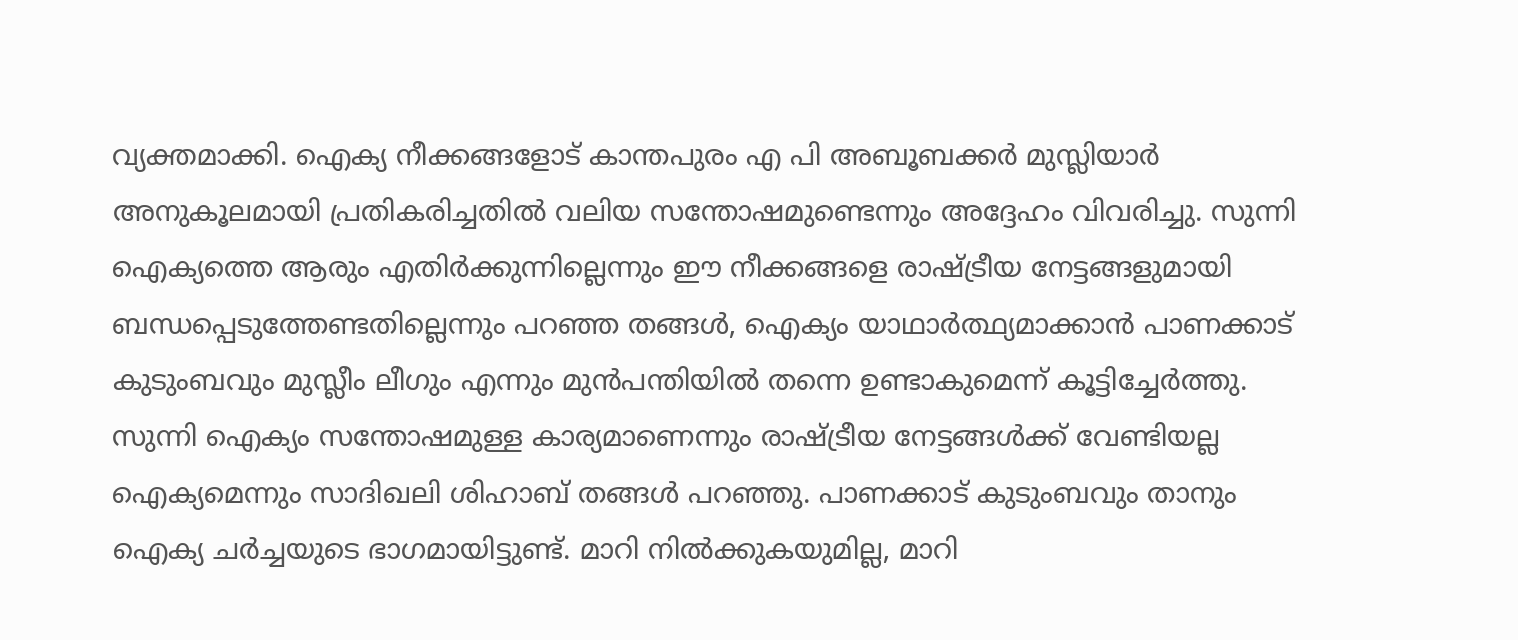വ്യക്തമാക്കി. ഐക്യ നീക്കങ്ങളോട് കാന്തപുരം എ പി അബൂബക്കർ മുസ്ലിയാർ അനുകൂലമായി പ്രതികരിച്ചതിൽ വലിയ സന്തോഷമുണ്ടെന്നും അദ്ദേഹം വിവരിച്ചു. സുന്നി ഐക്യത്തെ ആരും എതിർക്കുന്നില്ലെന്നും ഈ നീക്കങ്ങളെ രാഷ്ട്രീയ നേട്ടങ്ങളുമായി ബന്ധപ്പെടുത്തേണ്ടതില്ലെന്നും പറഞ്ഞ തങ്ങൾ, ഐക്യം യാഥാർത്ഥ്യമാക്കാൻ പാണക്കാട് കുടുംബവും മുസ്ലീം ലീഗും എന്നും മുൻപന്തിയിൽ തന്നെ ഉണ്ടാകുമെന്ന് കൂട്ടിച്ചേർത്തു. സുന്നി ഐക്യം സന്തോഷമുള്ള കാര്യമാണെന്നും രാഷ്ട്രീയ നേട്ടങ്ങൾക്ക് വേണ്ടിയല്ല ഐക്യമെന്നും സാദിഖലി ശിഹാബ് തങ്ങൾ പറഞ്ഞു. പാണക്കാട് കുടുംബവും താനും ഐക്യ ചർച്ചയുടെ ഭാഗമായിട്ടുണ്ട്. മാറി നിൽക്കുകയുമില്ല, മാറി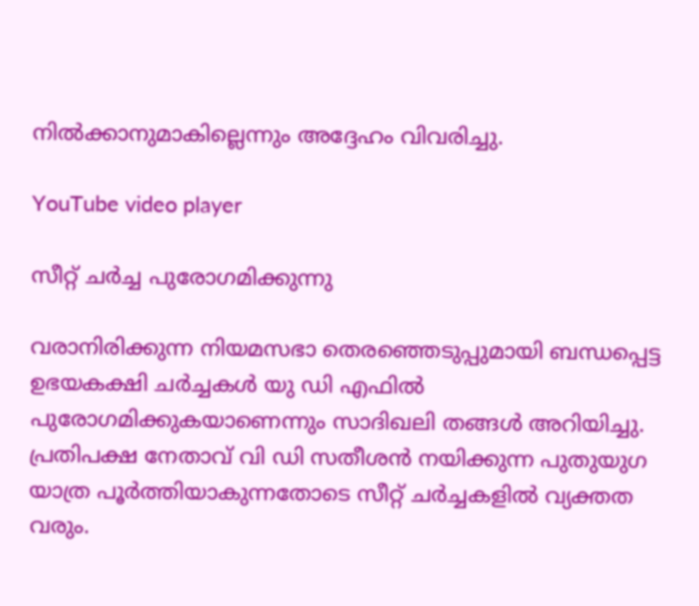നിൽക്കാനുമാകില്ലെന്നും അദ്ദേഹം വിവരിച്ചു.

YouTube video player

സീറ്റ് ചർച്ച പുരോഗമിക്കുന്നു

വരാനിരിക്കുന്ന നിയമസഭാ തെരഞ്ഞെടുപ്പുമായി ബന്ധപ്പെട്ട ഉഭയകക്ഷി ചർച്ചകൾ യു ഡി എഫിൽ പുരോഗമിക്കുകയാണെന്നും സാദിഖലി തങ്ങൾ അറിയിച്ചു. പ്രതിപക്ഷ നേതാവ് വി ഡി സതീശൻ നയിക്കുന്ന പുതുയുഗ യാത്ര പൂർത്തിയാകുന്നതോടെ സീറ്റ് ചർച്ചകളിൽ വ്യക്തത വരും.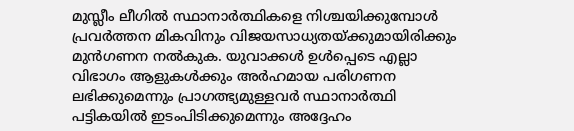മുസ്ലീം ലീഗിൽ സ്ഥാനാർത്ഥികളെ നിശ്ചയിക്കുമ്പോൾ പ്രവർത്തന മികവിനും വിജയസാധ്യതയ്ക്കുമായിരിക്കും മുൻഗണന നൽകുക. യുവാക്കൾ ഉൾപ്പെടെ എല്ലാ വിഭാഗം ആളുകൾക്കും അർഹമായ പരിഗണന ലഭിക്കുമെന്നും പ്രാഗത്ഭ്യമുള്ളവർ സ്ഥാനാർത്ഥി പട്ടികയിൽ ഇടംപിടിക്കുമെന്നും അദ്ദേഹം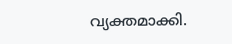വ്യക്തമാക്കി.